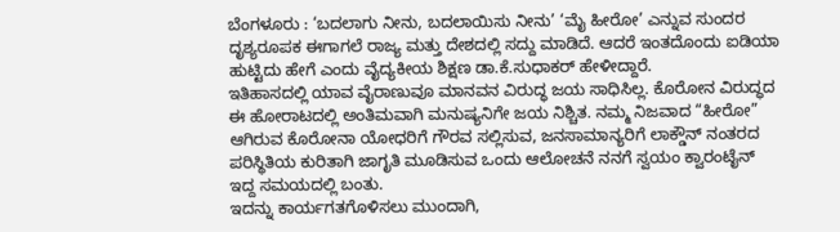ಬೆಂಗಳೂರು : ‘ಬದಲಾಗು ನೀನು, ಬದಲಾಯಿಸು ನೀನು’ ‘ಮೈ ಹೀರೋ’ ಎನ್ನುವ ಸುಂದರ ದೃಶ್ಯರೂಪಕ ಈಗಾಗಲೆ ರಾಜ್ಯ ಮತ್ತು ದೇಶದಲ್ಲಿ ಸದ್ದು ಮಾಡಿದೆ. ಆದರೆ ಇಂತದೊಂದು ಐಡಿಯಾ ಹುಟ್ಟಿದು ಹೇಗೆ ಎಂದು ವೈದ್ಯಕೀಯ ಶಿಕ್ಷಣ ಡಾ.ಕೆ.ಸುಧಾಕರ್ ಹೇಳೀದ್ದಾರೆ.
ಇತಿಹಾಸದಲ್ಲಿ ಯಾವ ವೈರಾಣುವೂ ಮಾನವನ ವಿರುದ್ಧ ಜಯ ಸಾಧಿಸಿಲ್ಲ. ಕೊರೋನ ವಿರುದ್ಧದ ಈ ಹೋರಾಟದಲ್ಲಿ ಅಂತಿಮವಾಗಿ ಮನುಷ್ಯನಿಗೇ ಜಯ ನಿಶ್ಚಿತ. ನಮ್ಮ ನಿಜವಾದ “ಹೀರೋ” ಆಗಿರುವ ಕೊರೋನಾ ಯೋಧರಿಗೆ ಗೌರವ ಸಲ್ಲಿಸುವ, ಜನಸಾಮಾನ್ಯರಿಗೆ ಲಾಕ್ಡೌನ್ ನಂತರದ ಪರಿಸ್ಥಿತಿಯ ಕುರಿತಾಗಿ ಜಾಗೃತಿ ಮೂಡಿಸುವ ಒಂದು ಆಲೋಚನೆ ನನಗೆ ಸ್ವಯಂ ಕ್ವಾರಂಟೈನ್ ಇದ್ದ ಸಮಯದಲ್ಲಿ ಬಂತು.
ಇದನ್ನು ಕಾರ್ಯಗತಗೊಳಿಸಲು ಮುಂದಾಗಿ,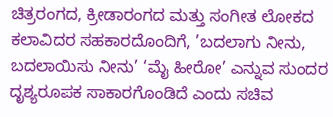ಚಿತ್ರರಂಗದ, ಕ್ರೀಡಾರಂಗದ ಮತ್ತು ಸಂಗೀತ ಲೋಕದ ಕಲಾವಿದರ ಸಹಕಾರದೊಂದಿಗೆ, ’ಬದಲಾಗು ನೀನು, ಬದಲಾಯಿಸು ನೀನು’ ‘ಮೈ ಹೀರೋ’ ಎನ್ನುವ ಸುಂದರ ದೃಶ್ಯರೂಪಕ ಸಾಕಾರಗೊಂಡಿದೆ ಎಂದು ಸಚಿವ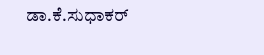ಡಾ.ಕೆ.ಸುಧಾಕರ್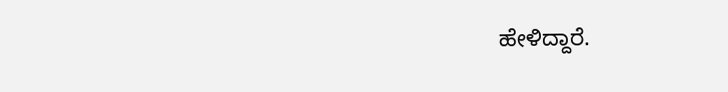ಹೇಳಿದ್ದಾರೆ.